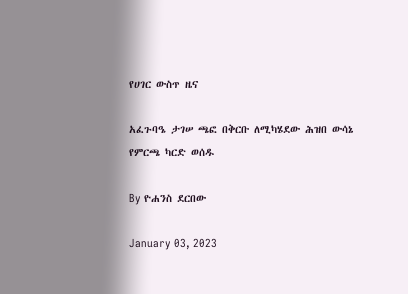የሀገር ውስጥ ዜና

አፈጉባዔ ታገሠ ጫፎ በቅርቡ ለሚካሄደው ሕዝበ ውሳኔ የምርጫ ካርድ ወሰዱ

By ዮሐንስ ደርበው

January 03, 2023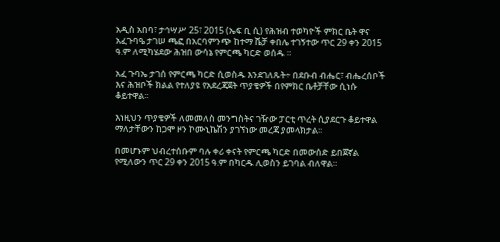አዲስ አበባ፣ ታኅሣሥ 25፣ 2015 (ኤፍ ቢ ሲ) የሕዝብ ተወካዮች ምክር ቤት ዋና አፈጉባዔ ታገሠ ጫፎ በአርባምንጭ ከተማ ሼቻ ቀበሌ ተገኝተው ጥር 29 ቀን 2015 ዓ.ም ለሚካሄደው ሕዝበ ውሳኔ የምርጫ ካርድ ወሰዱ ።

አፈ ጉባኤ ታገሰ የምርጫ ካርድ ሲወስዱ እንደገለጹት÷ በደቡብ ብሔር፣ ብሔረሰቦች እና ሕዝቦች ክልል የተለያዩ የአደረጃጀት ጥያቄዎች በየምክር ቤቶቻቸው ሲነሱ ቆይተዋል፡፡

እነዚህን ጥያቄዎች ለመመለስ መንግስትና ገዥው ፓርቲ ጥረት ሲያደርጉ ቆይተዋል ማለታቸውን ከጋሞ ዞን ኮሙኒኬሽን ያገኘነው መረጃ ያመላክታል፡፡

በመሆኑም ህብረተሰቡም ባሉ ቀሪ ቀናት የምርጫ ካርድ በመውሰድ ይበጀኛል የሚለውን ጥር 29 ቀን 2015 ዓ.ም በካርዱ ሊወስን ይገባል ብለዋል።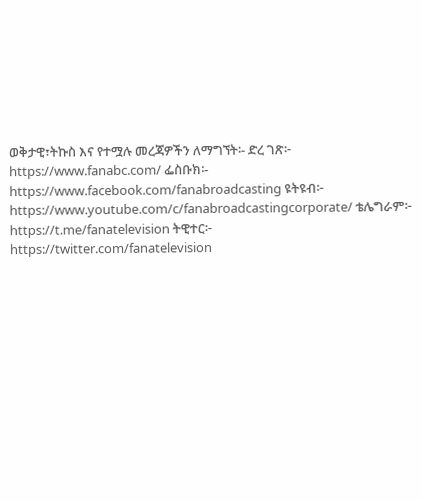ወቅታዊ፣ትኩስ እና የተሟሉ መረጃዎችን ለማግኘት፡- ድረ ገጽ፦ https://www.fanabc.com/ ፌስቡክ፡- https://www.facebook.com/fanabroadcasting ዩትዩብ፦ https://www.youtube.com/c/fanabroadcastingcorporate/ ቴሌግራም፦ https://t.me/fanatelevision ትዊተር፦ https://twitter.com/fanatelevision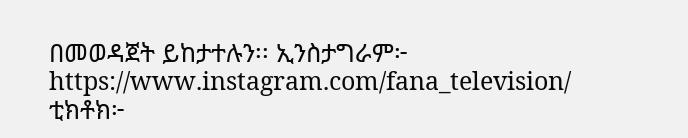በመወዳጀት ይከታተሉን፡፡ ኢንስታግራም፦ https://www.instagram.com/fana_television/ ቲክቶክ፦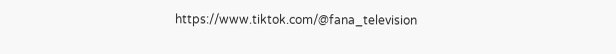https://www.tiktok.com/@fana_television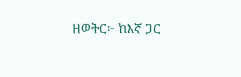ዘወትር፦ ከእኛ ጋር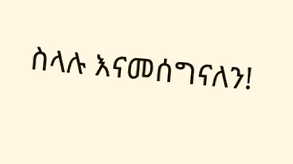ስላሉ እናመሰግናለን!